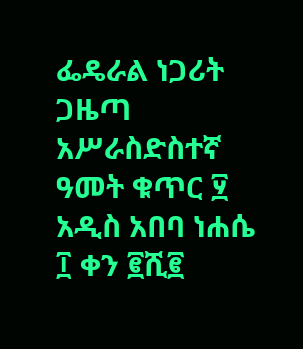ፌዴራል ነጋሪት ጋዜጣ
አሥራስድስተኛ ዓመት ቁጥር ፶ አዲስ አበባ ነሐሴ ፲ ቀን ፪ሺ፪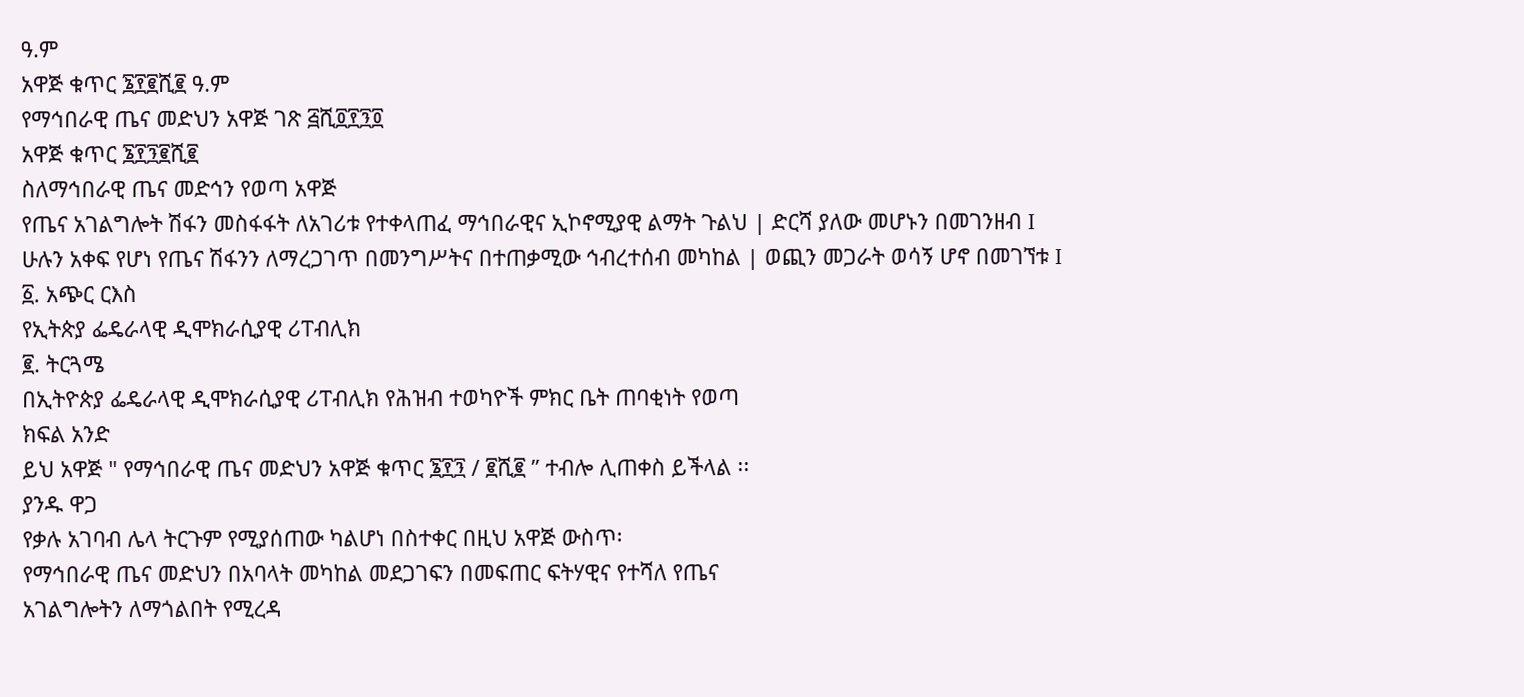ዓ.ም
አዋጅ ቁጥር ፮፻፪ሺ፪ ዓ.ም
የማኅበራዊ ጤና መድህን አዋጅ ገጽ ፭ሺ፬፻፺፬
አዋጅ ቁጥር ፮፻፺፪ሺ፪
ስለማኅበራዊ ጤና መድኅን የወጣ አዋጅ
የጤና አገልግሎት ሽፋን መስፋፋት ለአገሪቱ የተቀላጠፈ ማኅበራዊና ኢኮኖሚያዊ ልማት ጉልህ | ድርሻ ያለው መሆኑን በመገንዘብ I
ሁሉን አቀፍ የሆነ የጤና ሽፋንን ለማረጋገጥ በመንግሥትና በተጠቃሚው ኅብረተሰብ መካከል | ወጪን መጋራት ወሳኝ ሆኖ በመገኘቱ I
፩. አጭር ርእስ
የኢትጵያ ፌዴራላዊ ዲሞክራሲያዊ ሪፐብሊክ
፪. ትርጓሜ
በኢትዮጵያ ፌዴራላዊ ዲሞክራሲያዊ ሪፐብሊክ የሕዝብ ተወካዮች ምክር ቤት ጠባቂነት የወጣ
ክፍል አንድ
ይህ አዋጅ " የማኅበራዊ ጤና መድህን አዋጅ ቁጥር ፮፻፺ / ፪ሺ፪ ” ተብሎ ሊጠቀስ ይችላል ፡፡
ያንዱ ዋጋ
የቃሉ አገባብ ሌላ ትርጉም የሚያሰጠው ካልሆነ በስተቀር በዚህ አዋጅ ውስጥ፡
የማኅበራዊ ጤና መድህን በአባላት መካከል መደጋገፍን በመፍጠር ፍትሃዊና የተሻለ የጤና
አገልግሎትን ለማጎልበት የሚረዳ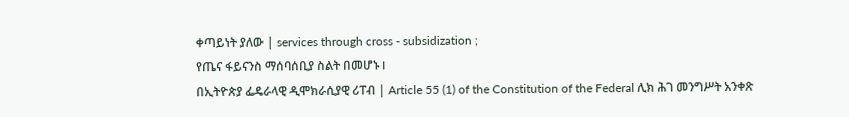ቀጣይነት ያለው | services through cross - subsidization ;
የጤና ፋይናንስ ማሰባሰቢያ ስልት በመሆኑ I
በኢትዮጵያ ፌዴራላዊ ዲሞክራሲያዊ ሪፐብ | Article 55 (1) of the Constitution of the Federal ሊክ ሕገ መንግሥት አንቀጽ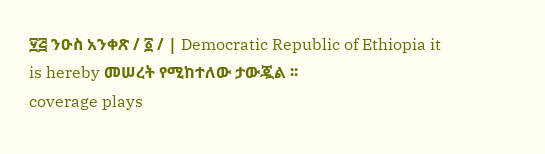፶፭ ንዑስ አንቀጽ / ፩ / | Democratic Republic of Ethiopia it is hereby መሠረት የሚከተለው ታውጇል ፡፡
coverage plays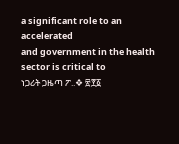a significant role to an accelerated
and government in the health sector is critical to
ነጋሪት ጋዜጣ ፖ..❖ ፳፻፩